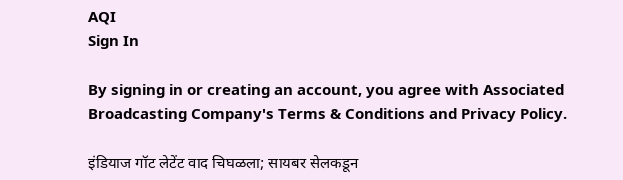AQI
Sign In

By signing in or creating an account, you agree with Associated Broadcasting Company's Terms & Conditions and Privacy Policy.

इंडियाज गॉट लेटेंट वाद चिघळला; सायबर सेलकडून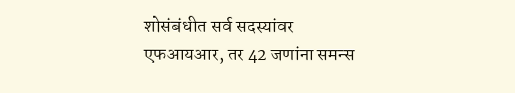शोसंबंधीत सर्व सदस्यांवर एफआयआर, तर 42 जणांना समन्स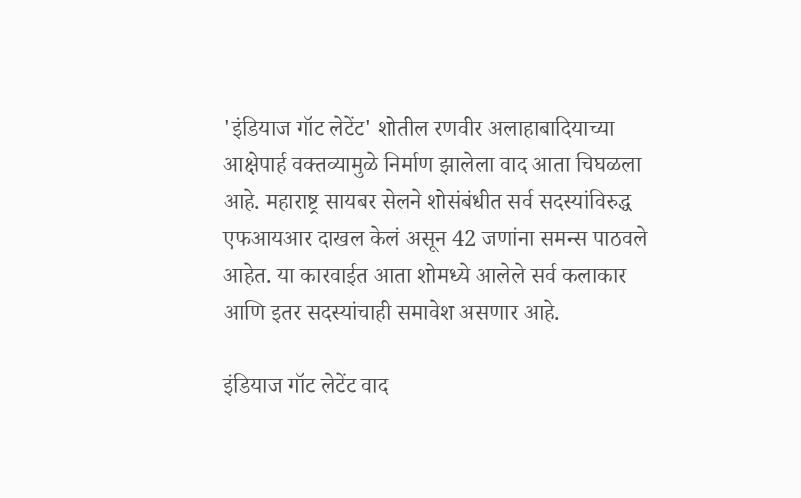'इंडियाज गॉट लेटेंट' शोतील रणवीर अलाहाबादियाच्या आक्षेपार्ह वक्तव्यामुळे निर्माण झालेला वाद आता चिघळला आहे. महाराष्ट्र सायबर सेलने शोसंबंधीत सर्व सदस्यांविरुद्ध एफआयआर दाखल केलं असून 42 जणांना समन्स पाठवले आहेत. या कारवाईत आता शोमध्ये आलेले सर्व कलाकार आणि इतर सदस्यांचाही समावेश असणार आहे.

इंडियाज गॉट लेटेंट वाद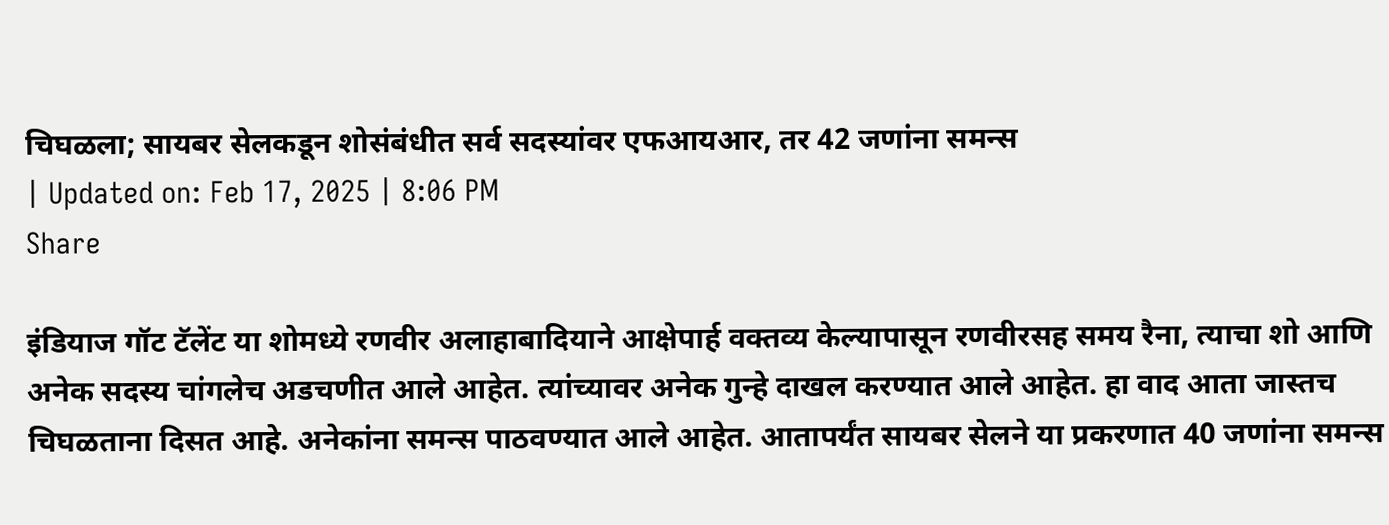चिघळला; सायबर सेलकडून शोसंबंधीत सर्व सदस्यांवर एफआयआर, तर 42 जणांना समन्स
| Updated on: Feb 17, 2025 | 8:06 PM
Share

इंडियाज गॉट टॅलेंट या शोमध्ये रणवीर अलाहाबादियाने आक्षेपार्ह वक्तव्य केल्यापासून रणवीरसह समय रैना, त्याचा शो आणि अनेक सदस्य चांगलेच अडचणीत आले आहेत. त्यांच्यावर अनेक गुन्हे दाखल करण्यात आले आहेत. हा वाद आता जास्तच चिघळताना दिसत आहे. अनेकांना समन्स पाठवण्यात आले आहेत. आतापर्यंत सायबर सेलने या प्रकरणात 40 जणांना समन्स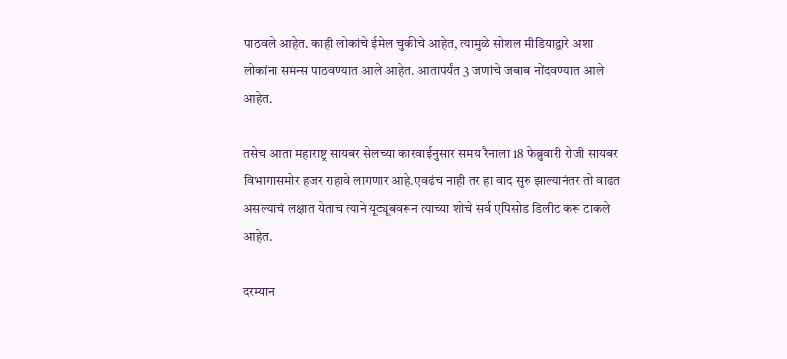पाठवले आहेत. काही लोकांचे ईमेल चुकीचे आहेत, त्यामुळे सोशल मीडियाद्वारे अशा लोकांना समन्स पाठवण्यात आले आहेत. आतापर्यंत 3 जणांचे जबाब नोंदवण्यात आले आहेत.

तसेच आता महाराष्ट्र सायबर सेलच्या कारवाईनुसार समय रैनाला 18 फेब्रुवारी रोजी सायबर विभागासमोर हजर राहावे लागणार आहे.एवढंच नाही तर हा वाद सुरु झाल्यानंतर तो वाढत असल्याचं लक्षात येताच त्याने यूट्यूबवरून त्याच्या शोचे सर्व एपिसोड डिलीट करू टाकले आहेत.

दरम्यान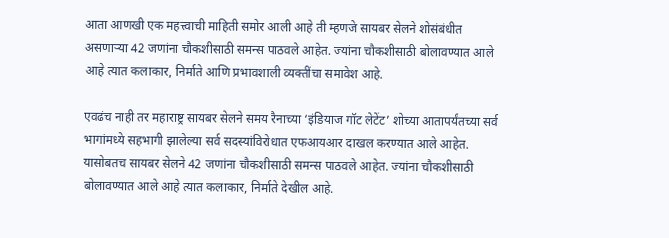आता आणखी एक महत्त्वाची माहिती समोर आली आहे ती म्हणजे सायबर सेलने शोसंबंधीत असणाऱ्या 42 जणांना चौकशीसाठी समन्स पाठवले आहेत. ज्यांना चौकशीसाठी बोलावण्यात आले आहे त्यात कलाकार, निर्माते आणि प्रभावशाली व्यक्तींचा समावेश आहे.

एवढंच नाही तर महाराष्ट्र सायबर सेलने समय रैनाच्या ‘इंडियाज गॉट लेटेंट’ शोच्या आतापर्यंतच्या सर्व भागांमध्ये सहभागी झालेल्या सर्व सदस्यांविरोधात एफआयआर दाखल करण्यात आले आहेत. यासोबतच सायबर सेलने 42 जणांना चौकशीसाठी समन्स पाठवले आहेत. ज्यांना चौकशीसाठी बोलावण्यात आले आहे त्यात कलाकार, निर्माते देखील आहे.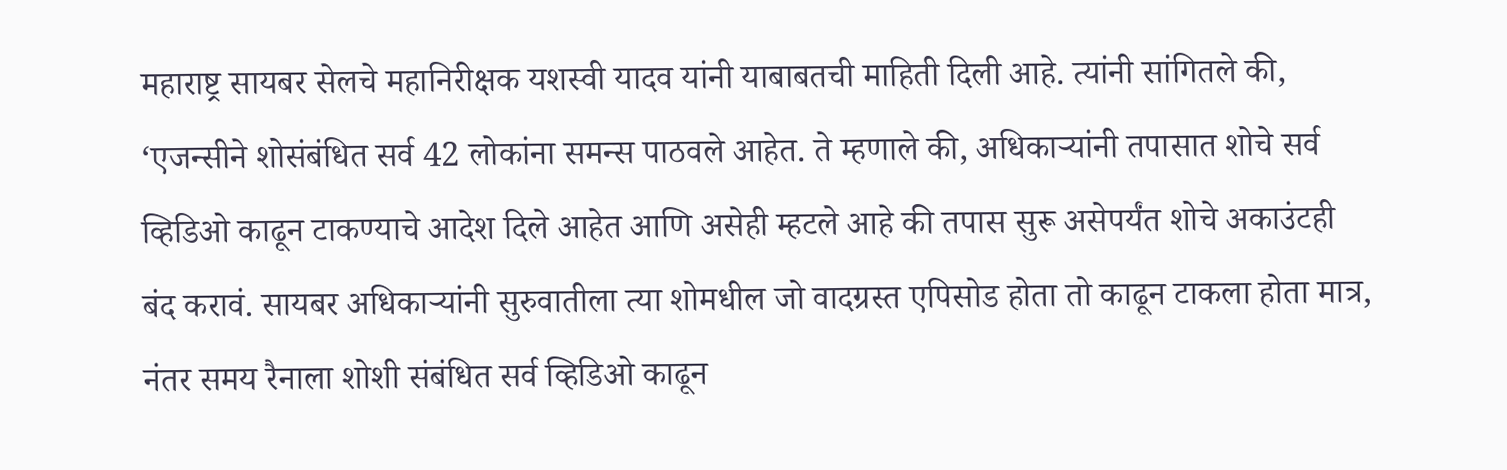महाराष्ट्र सायबर सेलचे महानिरीक्षक यशस्वी यादव यांनी याबाबतची माहिती दिली आहे. त्यांनी सांगितले की, ‘एजन्सीने शोसंबंधित सर्व 42 लोकांना समन्स पाठवले आहेत. ते म्हणाले की, अधिकाऱ्यांनी तपासात शोचे सर्व व्हिडिओ काढून टाकण्याचे आदेश दिले आहेत आणि असेही म्हटले आहे की तपास सुरू असेपर्यंत शोचे अकाउंटही बंद करावं. सायबर अधिकाऱ्यांनी सुरुवातीला त्या शोमधील जो वादग्रस्त एपिसोड होता तो काढून टाकला होता मात्र, नंतर समय रैनाला शोशी संबंधित सर्व व्हिडिओ काढून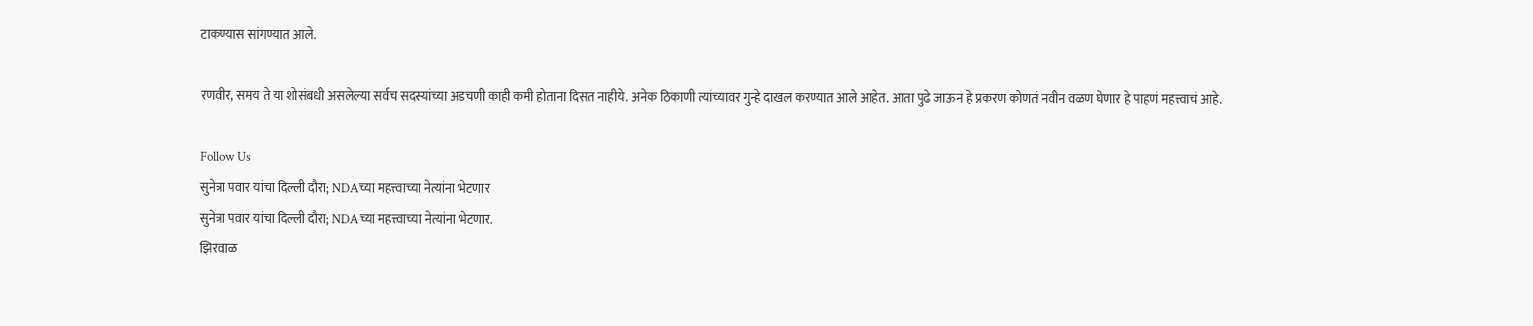टाकण्यास सांगण्यात आले.

रणवीर, समय ते या शोसंबधी असलेल्या सर्वच सदस्यांच्या अडचणी काही कमी होताना दिसत नाहीये. अनेक ठिकाणी त्यांच्यावर गुन्हे दाखल करण्यात आले आहेत. आता पुढे जाऊन हे प्रकरण कोणतं नवीन वळण घेणार हे पाहणं महत्त्वाचं आहे.

Follow Us
सुनेत्रा पवार यांचा दिल्ली दौरा; NDAच्या महत्त्वाच्या नेत्यांना भेटणार
सुनेत्रा पवार यांचा दिल्ली दौरा; NDAच्या महत्त्वाच्या नेत्यांना भेटणार.
झिरवाळ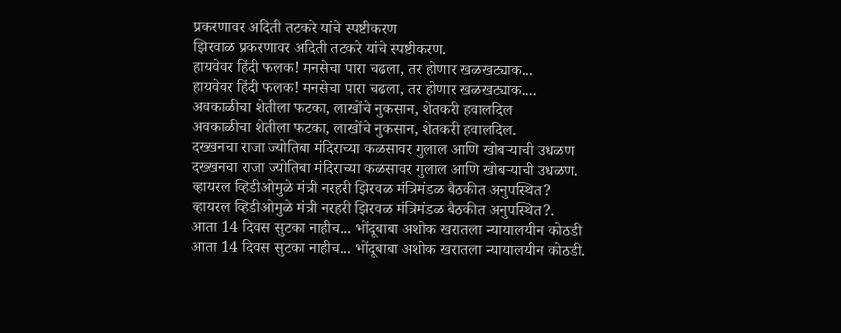प्रकरणावर अदिती तटकरे यांचे स्पष्टीकरण
झिरवाळ प्रकरणावर अदिती तटकरे यांचे स्पष्टीकरण.
हायवेवर हिंदी फलक! मनसेचा पारा चढला, तर होणार खळखट्याक...
हायवेवर हिंदी फलक! मनसेचा पारा चढला, तर होणार खळखट्याक....
अवकाळीचा शेतीला फटका, लाखोंचे नुकसान, शेतकरी हवालदिल
अवकाळीचा शेतीला फटका, लाखोंचे नुकसान, शेतकरी हवालदिल.
दख्खनचा राजा ज्योतिबा मंदिराच्या कळसावर गुलाल आणि खोबऱ्याची उधळण
दख्खनचा राजा ज्योतिबा मंदिराच्या कळसावर गुलाल आणि खोबऱ्याची उधळण.
व्हायरल व्हिडीओमुळे मंत्री नरहरी झिरवळ मंत्रिमंडळ बैठकीत अनुपस्थित?
व्हायरल व्हिडीओमुळे मंत्री नरहरी झिरवळ मंत्रिमंडळ बैठकीत अनुपस्थित?.
आता 14 दिवस सुटका नाहीच... भोंदूबाबा अशोक खरातला न्यायालयीन कोठडी
आता 14 दिवस सुटका नाहीच... भोंदूबाबा अशोक खरातला न्यायालयीन कोठडी.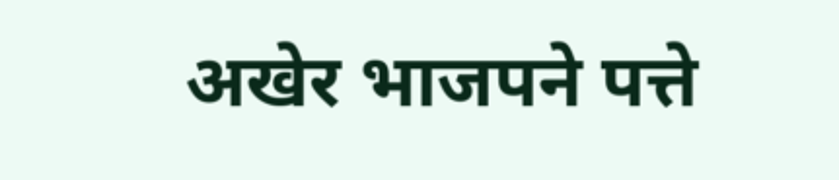अखेर भाजपने पत्ते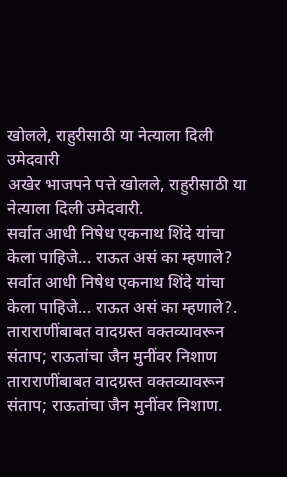खोलले, राहुरीसाठी या नेत्याला दिली उमेदवारी
अखेर भाजपने पत्ते खोलले, राहुरीसाठी या नेत्याला दिली उमेदवारी.
सर्वात आधी निषेध एकनाथ शिंदे यांचा केला पाहिजे... राऊत असं का म्हणाले?
सर्वात आधी निषेध एकनाथ शिंदे यांचा केला पाहिजे... राऊत असं का म्हणाले?.
ताराराणींबाबत वादग्रस्त वक्तव्यावरून संताप; राऊतांचा जैन मुनींवर निशाण
ताराराणींबाबत वादग्रस्त वक्तव्यावरून संताप; राऊतांचा जैन मुनींवर निशाण.